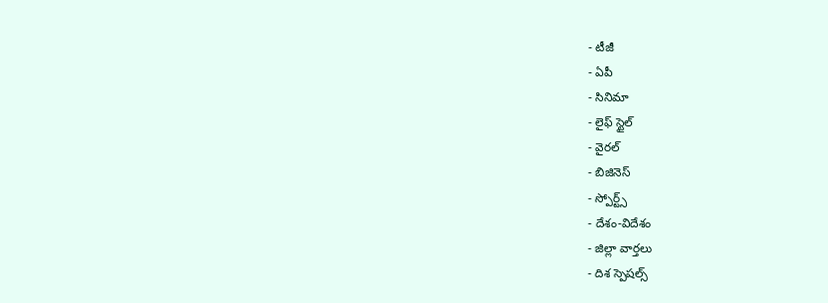- టీజీ
- ఏపీ
- సినిమా
- లైఫ్ స్టైల్
- వైరల్
- బిజినెస్
- స్పోర్ట్స్
- దేశం-విదేశం
- జిల్లా వార్తలు
- దిశ స్పెషల్స్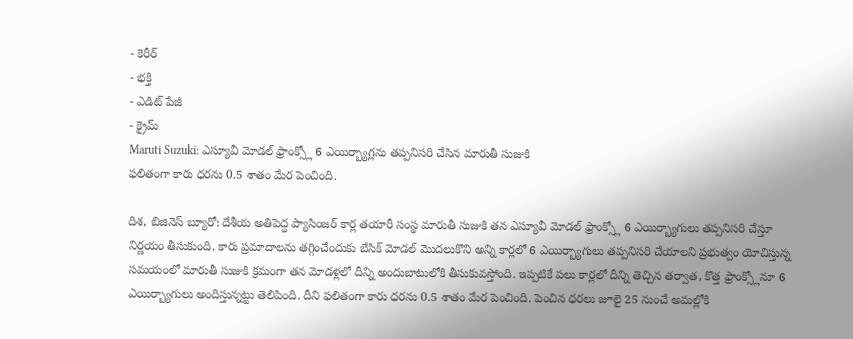- కెరీర్
- భక్తి
- ఎడిట్ పేజీ
- క్రైమ్
Maruti Suzuki: ఎస్యూవీ మోడల్ ఫ్రాంక్స్లో 6 ఎయిర్బ్యాగ్లను తప్పనిసరి చేసిన మారుతీ సుజుకి
ఫలితంగా కారు ధరను 0.5 శాతం మేర పెంచింది.

దిశ, బిజినెస్ బ్యూరో: దేశీయ అతిపెద్ద ప్యాసింజర్ కార్ల తయారీ సంస్థ మారుతీ సుజుకి తన ఎస్యూవీ మోడల్ ఫ్రాంక్స్లో 6 ఎయిర్బ్యాగులు తప్పనిసరి చేస్తూ నిర్ణయం తీసుకుంది. కారు ప్రమాదాలను తగ్గించేందుకు బేసిక్ మోడల్ మొదలుకొని అన్ని కార్లలో 6 ఎయిర్బ్యాగులు తప్పనిసరి చేయాలని ప్రభుత్వం యోచిస్తున్న సమయంలో మారుతీ సుజుకి క్రమంగా తన మోడళ్లలో దీన్ని అందుబాటులోకి తీసుకువస్తోంది. ఇప్పటికే పలు కార్లలో దీన్ని తెచ్చిన తర్వాత, కొత్త ఫ్రాంక్స్లోనూ 6 ఎయిర్బ్యాగులు అందిస్తున్నట్టు తెలిపింది. దీని ఫలితంగా కారు ధరను 0.5 శాతం మేర పెంచింది. పెంచిన ధరలు జూలై 25 నుంచే అమల్లోకి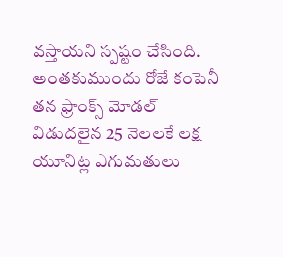వస్తాయని స్పష్టం చేసింది. అంతకుముందు రోజే కంపెనీ తన ఫ్రాంక్స్ మోడల్ విడుదలైన 25 నెలలకే లక్ష యూనిట్ల ఎగుమతులు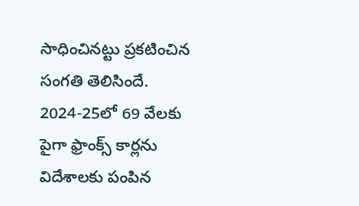సాధించినట్టు ప్రకటించిన సంగతి తెలిసిందే. 2024-25లో 69 వేలకు పైగా ఫ్రాంక్స్ కార్లను విదేశాలకు పంపిన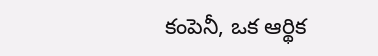కంపెనీ, ఒక ఆర్థిక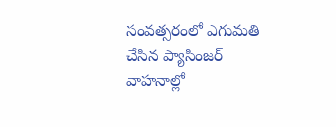సంవత్సరంలో ఎగుమతి చేసిన ప్యాసింజర్ వాహనాల్లో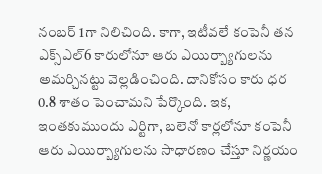నంబర్ 1గా నిలిచింది. కాగా, ఇటీవలే కంపెనీ తన ఎక్స్ఎల్6 కారులోనూ ఆరు ఎయిర్బ్యాగులను అమర్చినట్టు వెల్లడించింది. దానికోసం కారు ధర 0.8 శాతం పెంచామని పేర్కొంది. ఇక, ఇంతకుముందు ఎర్టిగా, బలెనో కార్లలోనూ కంపెనీ ఆరు ఎయిర్బ్యాగులను సాధారణం చేస్తూ నిర్ణయం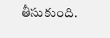తీసుకుంది.